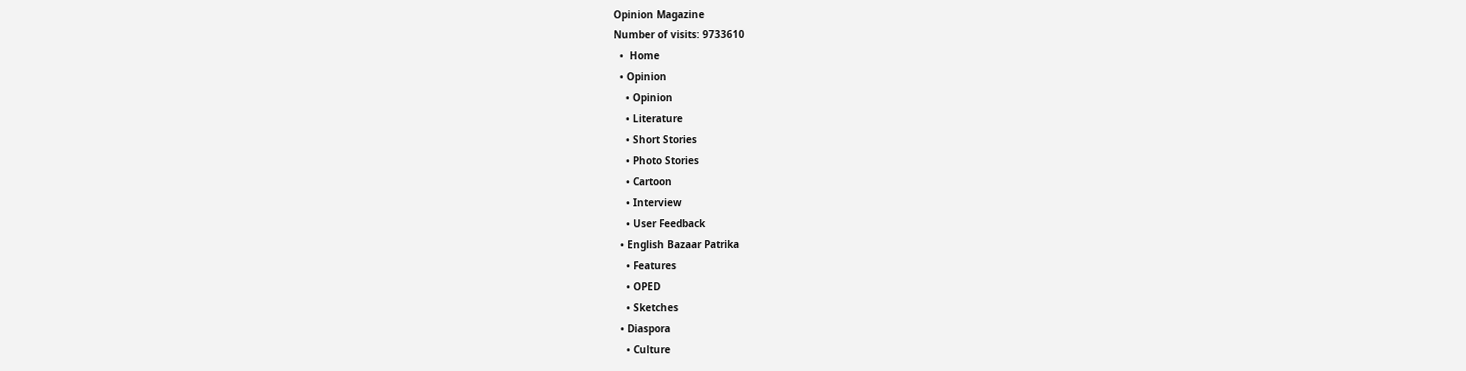Opinion Magazine
Number of visits: 9733610
  •  Home
  • Opinion
    • Opinion
    • Literature
    • Short Stories
    • Photo Stories
    • Cartoon
    • Interview
    • User Feedback
  • English Bazaar Patrika
    • Features
    • OPED
    • Sketches
  • Diaspora
    • Culture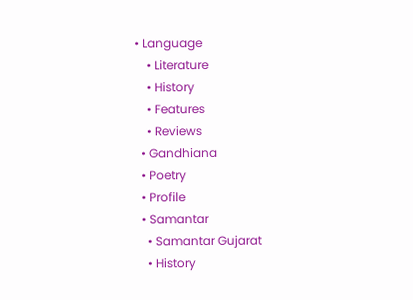• Language
    • Literature
    • History
    • Features
    • Reviews
  • Gandhiana
  • Poetry
  • Profile
  • Samantar
    • Samantar Gujarat
    • History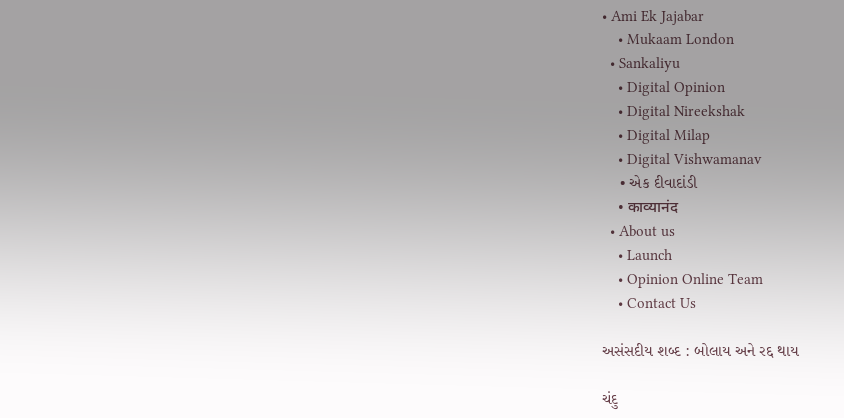• Ami Ek Jajabar
    • Mukaam London
  • Sankaliyu
    • Digital Opinion
    • Digital Nireekshak
    • Digital Milap
    • Digital Vishwamanav
    • એક દીવાદાંડી
    • काव्यानंद
  • About us
    • Launch
    • Opinion Online Team
    • Contact Us

અસંસદીય શબ્દ : બોલાય અને રદ્દ થાય

ચંદુ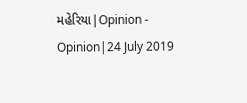મહેરિયા|Opinion - Opinion|24 July 2019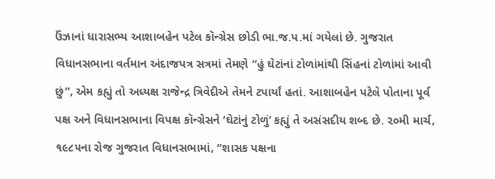ઉંઝાનાં ધારાસભ્ય આશાબહેન પટેલ કૉન્ગ્રેસ છોડી ભા.જ.પ.માં ગયેલાં છે. ગુજરાત વિધાનસભાના વર્તમાન અંદાજપત્ર સત્રમાં તેમણે “હું ઘેટાંનાં ટોળાંમાંથી સિંહનાં ટોળાંમાં આવી છું”, એમ કહ્યું તો અધ્યક્ષ રાજેન્દ્ર ત્રિવેદીએ તેમને ટપાર્યાં હતાં. આશાબહેન પટેલે પોતાના પૂર્વ પક્ષ અને વિધાનસભાના વિપક્ષ કૉન્ગ્રેસને ‘ઘેટાંનું ટોળું’ કહ્યું તે અસંસદીય શબ્દ છે. ૨૦મી માર્ચ, ૧૯૮૫ના રોજ ગુજરાત વિધાનસભામાં, “શાસક પક્ષના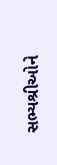સભ્યશ્રીઓને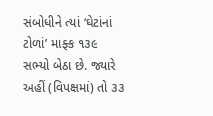સંબોધીને ત્યાં ‘ઘેટાંનાં ટોળાં’ માફ્ક ૧૩૯ સભ્યો બેઠા છે. જ્યારે અહીં (વિપક્ષમાં) તો ૩૩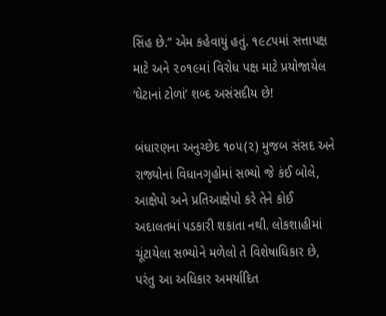સિંહ છે.” એમ કહેવાયું હતું. ૧૯૮૫માં સત્તાપક્ષ માટે અને ૨૦૧૯માં વિરોધ પક્ષ માટે પ્રયોજાયેલ ‘ઘેટાનાં ટોળાં’ શબ્દ અસંસદીય છે!

બંધારણના અનુચ્છેદ ૧૦૫(૨) મુજબ સંસદ અને રાજ્યોનાં વિધાનગૃહોમાં સભ્યો જે કંઈ બોલે, આક્ષેપો અને પ્રતિઆક્ષેપો કરે તેને કોઈ અદાલતમાં પડકારી શકાતા નથી. લોકશાહીમાં ચૂંટાયેલા સભ્યોને મળેલો તે વિશેષાધિકાર છે, પરંતુ આ અધિકાર અમર્યાદિત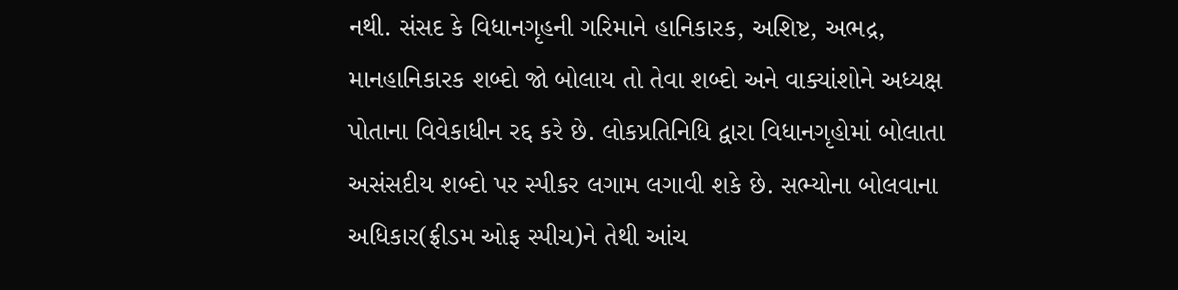નથી. સંસદ કે વિધાનગૃહની ગરિમાને હાનિકારક, અશિષ્ટ, અભદ્ર, માનહાનિકારક શબ્દો જો બોલાય તો તેવા શબ્દો અને વાક્યાંશોને અધ્યક્ષ પોતાના વિવેકાધીન રદ્દ કરે છે. લોકપ્રતિનિધિ દ્વારા વિધાનગૃહોમાં બોલાતા અસંસદીય શબ્દો પર સ્પીકર લગામ લગાવી શકે છે. સભ્યોના બોલવાના અધિકાર(ફ્રીડમ ઓફ સ્પીચ)ને તેથી આંચ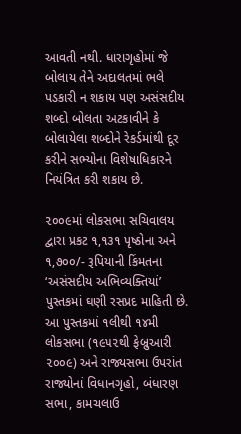આવતી નથી. ધારાગૃહોમાં જે બોલાય તેને અદાલતમાં ભલે પડકારી ન શકાય પણ અસંસદીય શબ્દો બોલતા અટકાવીને કે બોલાયેલા શબ્દોને રેકર્ડમાંથી દૂર કરીને સભ્યોના વિશેષાધિકારને નિયંત્રિત કરી શકાય છે.

૨૦૦૯માં લોકસભા સચિવાલય દ્વારા પ્રકટ ૧,૧૩૧ પૃષ્ઠોના અને ૧,૭૦૦/- રૂપિયાની કિંમતના ‘અસંસદીય અભિવ્યક્તિયાં’ પુસ્તકમાં ઘણી રસપ્રદ માહિતી છે. આ પુસ્તકમાં ૧લીથી ૧૪મી લોકસભા (૧૯૫૨થી ફેબ્રુઆરી ૨૦૦૯) અને રાજ્યસભા ઉપરાંત રાજ્યોનાં વિધાનગૃહો, બંધારણ સભા, કામચલાઉ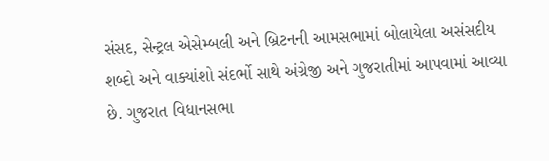સંસદ, સેન્ટ્રલ એસેમ્બલી અને બ્રિટનની આમસભામાં બોલાયેલા અસંસદીય શબ્દો અને વાક્યાંશો સંદર્ભો સાથે અંગ્રેજી અને ગુજરાતીમાં આપવામાં આવ્યા છે. ગુજરાત વિધાનસભા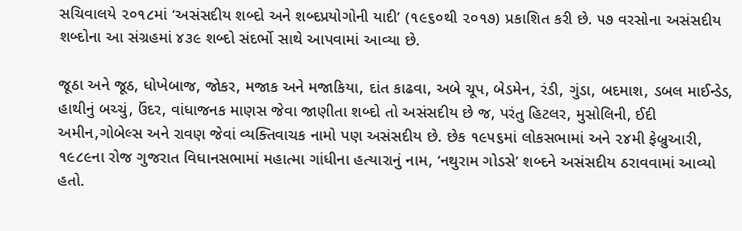સચિવાલયે ૨૦૧૮માં ‘અસંસદીય શબ્દો અને શબ્દપ્રયોગોની યાદી’ (૧૯૬૦થી ૨૦૧૭) પ્રકાશિત કરી છે. ૫૭ વરસોના અસંસદીય શબ્દોના આ સંગ્રહમાં ૪૩૯ શબ્દો સંદર્ભો સાથે આપવામાં આવ્યા છે.

જૂઠા અને જૂઠ, ધોખેબાજ, જોકર, મજાક અને મજાકિયા, દાંત કાઢવા, અબે ચૂપ, બેડમેન, રંડી, ગુંડા, બદમાશ, ડબલ માઈન્ડેડ, હાથીનું બચ્ચું, ઉંદર, વાંધાજનક માણસ જેવા જાણીતા શબ્દો તો અસંસદીય છે જ, પરંતુ હિટલર, મુસોલિની, ઈદી અમીન,ગોબેલ્સ અને રાવણ જેવાં વ્યક્તિવાચક નામો પણ અસંસદીય છે. છેક ૧૯૫૬માં લોકસભામાં અને ૨૪મી ફેબ્રુઆરી, ૧૯૮૯ના રોજ ગુજરાત વિધાનસભામાં મહાત્મા ગાંધીના હત્યારાનું નામ, ‘નથુરામ ગોડસે’ શબ્દને અસંસદીય ઠરાવવામાં આવ્યો હતો.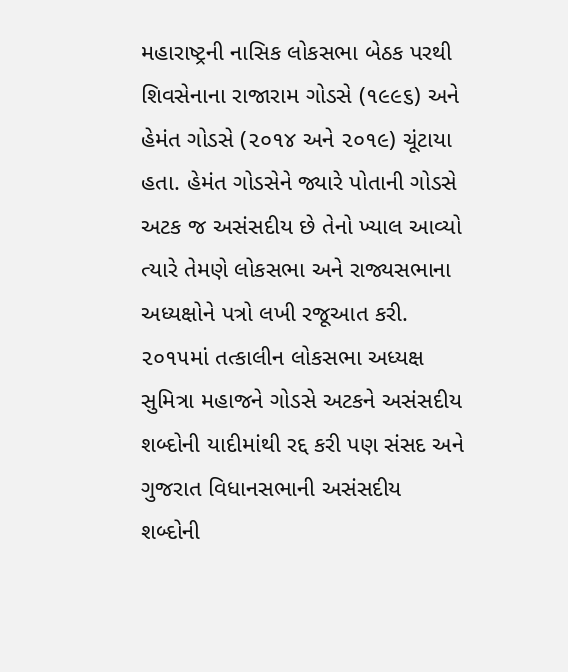મહારાષ્ટ્રની નાસિક લોકસભા બેઠક પરથી શિવસેનાના રાજારામ ગોડસે (૧૯૯૬) અને હેમંત ગોડસે (૨૦૧૪ અને ૨૦૧૯) ચૂંટાયા હતા. હેમંત ગોડસેને જ્યારે પોતાની ગોડસે અટક જ અસંસદીય છે તેનો ખ્યાલ આવ્યો ત્યારે તેમણે લોકસભા અને રાજ્યસભાના અધ્યક્ષોને પત્રો લખી રજૂઆત કરી. ૨૦૧૫માં તત્કાલીન લોકસભા અધ્યક્ષ સુમિત્રા મહાજને ગોડસે અટકને અસંસદીય શબ્દોની યાદીમાંથી રદ્દ કરી પણ સંસદ અને ગુજરાત વિધાનસભાની અસંસદીય શબ્દોની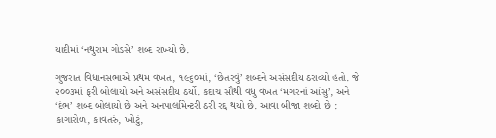યાદીમાં ‘નથુરામ ગોડસે’ શબ્દ રાખ્યો છે.

ગુજરાત વિધાનસભાએ પ્રથમ વખત, ૧૯૬૦માં, ‘છેતરવું’ શબ્દને અસંસદીય ઠરાવ્યો હતો. જે ૨૦૦૩માં ફરી બોલાયો અને અસંસદીય ઠર્યો. કદાચ સૌથી વધુ વખત ‘મગરનાં આંસુ’, અને ‘દંભ’ શબ્દ બોલાયો છે અને અનપાર્લામેન્ટરી ઠરી રદ્દ થયો છે. આવા બીજા શબ્દો છે : કાગારોળ, કાવતરું, ખોટું,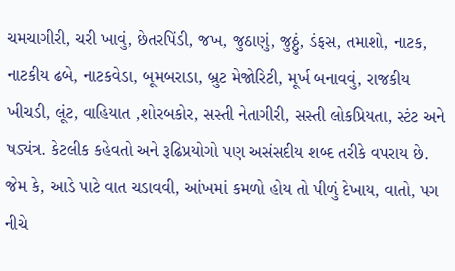ચમચાગીરી, ચરી ખાવું, છેતરપિંડી, જખ, જુઠાણું, જુઠ્ઠું, ડંફસ, તમાશો, નાટક, નાટકીય ઢબે, નાટકવેડા, બૂમબરાડા, બ્રુટ મેજોરિટી, મૂર્ખ બનાવવું, રાજકીય ખીચડી, લૂંટ, વાહિયાત ,શોરબકોર, સસ્તી નેતાગીરી, સસ્તી લોકપ્રિયતા, સ્ટંટ અને ષડ્યંત્ર. કેટલીક કહેવતો અને રૂઢિપ્રયોગો પણ અસંસદીય શબ્દ તરીકે વપરાય છે. જેમ કે, આડે પાટે વાત ચડાવવી, આંખમાં કમળો હોય તો પીળું દેખાય, વાતો, પગ નીચે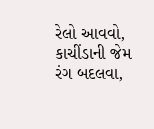રેલો આવવો, કાચીંડાની જેમ રંગ બદલવા,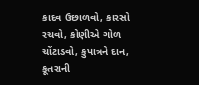કાદવ ઉછાળવો, કારસો રચવો, કોણીએ ગોળ ચોંટાડવો, કુપાત્રને દાન, કૂતરાની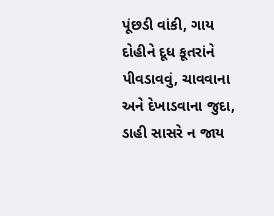પૂંછડી વાંકી, ગાય દોહીને દૂધ કૂતરાંને પીવડાવવું, ચાવવાના અને દેખાડવાના જુદા, ડાહી સાસરે ન જાય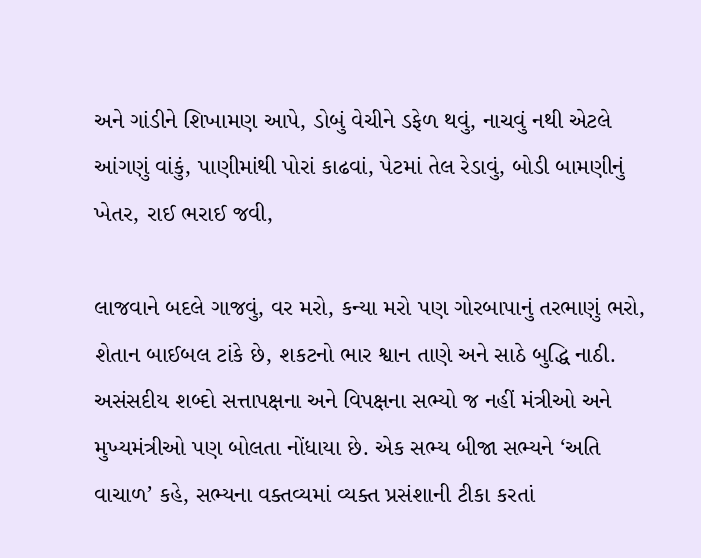અને ગાંડીને શિખામણ આપે, ડોબું વેચીને ડફેળ થવું, નાચવું નથી એટલે આંગણું વાંકું, પાણીમાંથી પોરાં કાઢવાં, પેટમાં તેલ રેડાવું, બોડી બામણીનું ખેતર, રાઈ ભરાઈ જવી,

લાજવાને બદલે ગાજવું, વર મરો, કન્યા મરો પણ ગોરબાપાનું તરભાણું ભરો, શેતાન બાઈબલ ટાંકે છે, શકટનો ભાર શ્વાન તાણે અને સાઠે બુદ્ધિ નાઠી. અસંસદીય શબ્દો સત્તાપક્ષના અને વિપક્ષના સભ્યો જ નહીં મંત્રીઓ અને મુખ્યમંત્રીઓ પણ બોલતા નોંધાયા છે. એક સભ્ય બીજા સભ્યને ‘અતિ વાચાળ’ કહે, સભ્યના વક્તવ્યમાં વ્યક્ત પ્રસંશાની ટીકા કરતાં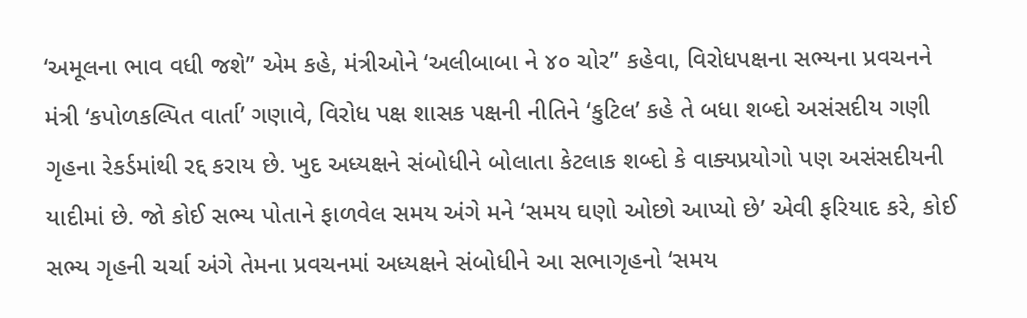‘અમૂલના ભાવ વધી જશે” એમ કહે, મંત્રીઓને ‘અલીબાબા ને ૪૦ ચોર” કહેવા, વિરોધપક્ષના સભ્યના પ્રવચનને મંત્રી ‘કપોળકલ્પિત વાર્તા’ ગણાવે, વિરોધ પક્ષ શાસક પક્ષની નીતિને ‘કુટિલ’ કહે તે બધા શબ્દો અસંસદીય ગણી ગૃહના રેકર્ડમાંથી રદ્દ કરાય છે. ખુદ અધ્યક્ષને સંબોધીને બોલાતા કેટલાક શબ્દો કે વાક્યપ્રયોગો પણ અસંસદીયની યાદીમાં છે. જો કોઈ સભ્ય પોતાને ફાળવેલ સમય અંગે મને ‘સમય ઘણો ઓછો આપ્યો છે’ એવી ફરિયાદ કરે, કોઈ સભ્ય ગૃહની ચર્ચા અંગે તેમના પ્રવચનમાં અધ્યક્ષને સંબોધીને આ સભાગૃહનો ‘સમય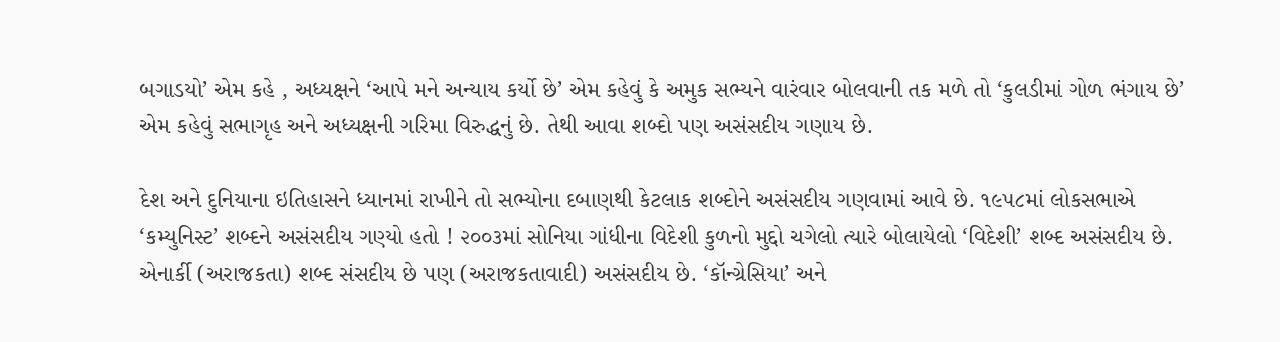બગાડયો’ એમ કહે , અધ્યક્ષને ‘આપે મને અન્યાય કર્યો છે’ એમ કહેવું કે અમુક સભ્યને વારંવાર બોલવાની તક મળે તો ‘કુલડીમાં ગોળ ભંગાય છે’ એમ કહેવું સભાગૃહ અને અધ્યક્ષની ગરિમા વિરુદ્ધનું છે. તેથી આવા શબ્દો પણ અસંસદીય ગણાય છે.

દેશ અને દુનિયાના ઇતિહાસને ધ્યાનમાં રાખીને તો સભ્યોના દબાણથી કેટલાક શબ્દોને અસંસદીય ગણવામાં આવે છે. ૧૯૫૮માં લોકસભાએ ‘કમ્યુનિસ્ટ’ શબ્દને અસંસદીય ગણ્યો હતો ! ૨૦૦૩માં સોનિયા ગાંધીના વિદેશી કુળનો મુદ્દો ચગેલો ત્યારે બોલાયેલો ‘વિદેશી’ શબ્દ અસંસદીય છે. એનાર્કી (અરાજકતા) શબ્દ સંસદીય છે પણ (અરાજકતાવાદી) અસંસદીય છે. ‘કૉન્ગ્રેસિયા’ અને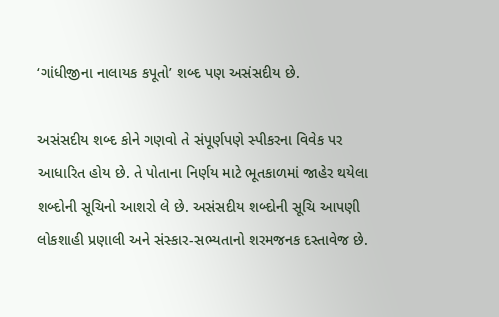‘ગાંધીજીના નાલાયક કપૂતો’ શબ્દ પણ અસંસદીય છે.

અસંસદીય શબ્દ કોને ગણવો તે સંપૂર્ણપણે સ્પીકરના વિવેક પર આધારિત હોય છે. તે પોતાના નિર્ણય માટે ભૂતકાળમાં જાહેર થયેલા શબ્દોની સૂચિનો આશરો લે છે. અસંસદીય શબ્દોની સૂચિ આપણી લોકશાહી પ્રણાલી અને સંસ્કાર-સભ્યતાનો શરમજનક દસ્તાવેજ છે.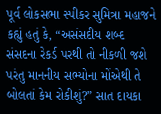પૂર્વ લોકસભા સ્પીકર સુમિત્રા મહાજને કહ્યું હતું કે, “અસંસદીય શબ્દ સંસદના રેકર્ડ પરથી તો નીકળી જશે પરંતુ માનનીય સભ્યોના મોંએથી તે બોલતાં કેમ રોકીશું?” સાત દાયકા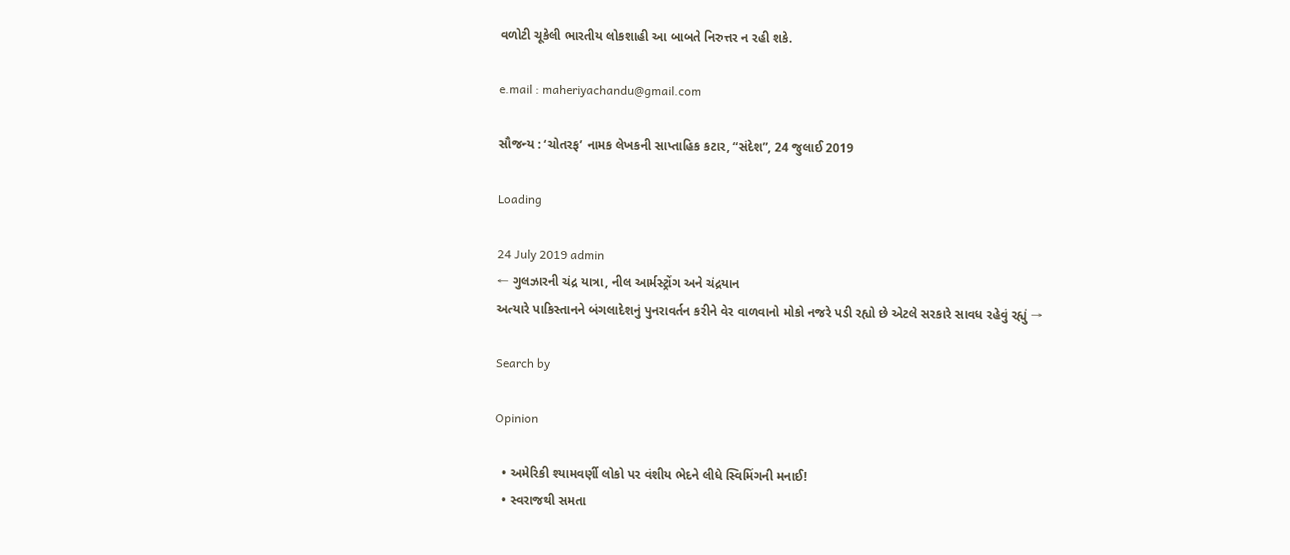વળોટી ચૂકેલી ભારતીય લોકશાહી આ બાબતે નિરુત્તર ન રહી શકે.

e.mail : maheriyachandu@gmail.com

સૌજન્ય : ‘ચોતરફ’ નામક લેખકની સાપ્તાહિક કટાર, “સંદેશ”, 24 જુલાઈ 2019

Loading

24 July 2019 admin
← ગુલઝારની ચંદ્ર યાત્રા, નીલ આર્મસ્ટ્રોંગ અને ચંદ્રયાન
અત્યારે પાકિસ્તાનને બંગલાદેશનું પુનરાવર્તન કરીને વેર વાળવાનો મોકો નજરે પડી રહ્યો છે એટલે સરકારે સાવધ રહેવું રહ્યું →

Search by

Opinion

  • અમેરિકી શ્યામવર્ણી લોકો પર વંશીય ભેદને લીધે સ્વિમિંગની મનાઈ!
  • સ્વરાજથી સમતા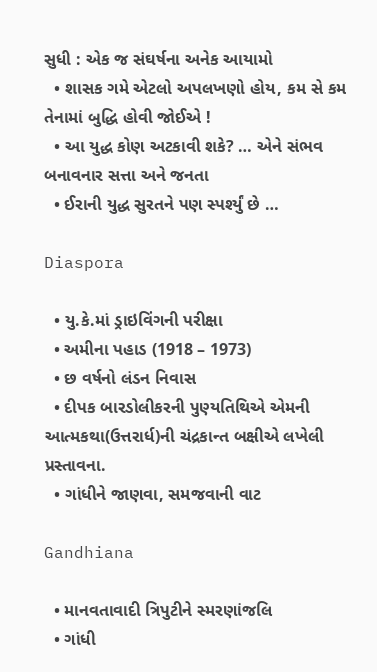સુધી : એક જ સંઘર્ષના અનેક આયામો
  • શાસક ગમે એટલો અપલખણો હોય, કમ સે કમ તેનામાં બુદ્ધિ હોવી જોઈએ !
  • આ યુદ્ધ કોણ અટકાવી શકે? … એને સંભવ બનાવનાર સત્તા અને જનતા
  • ઈરાની યુદ્ધ સુરતને પણ સ્પર્શ્યું છે …

Diaspora

  • યુ.કે.માં ડ્રાઇવિંગની પરીક્ષા
  • અમીના પહાડ (1918 – 1973)
  • છ વર્ષનો લંડન નિવાસ
  • દીપક બારડોલીકરની પુણ્યતિથિએ એમની આત્મકથા(ઉત્તરાર્ધ)ની ચંદ્રકાન્ત બક્ષીએ લખેલી પ્રસ્તાવના.
  • ગાંધીને જાણવા, સમજવાની વાટ

Gandhiana

  • માનવતાવાદી ત્રિપુટીને સ્મરણાંજલિ
  • ગાંધી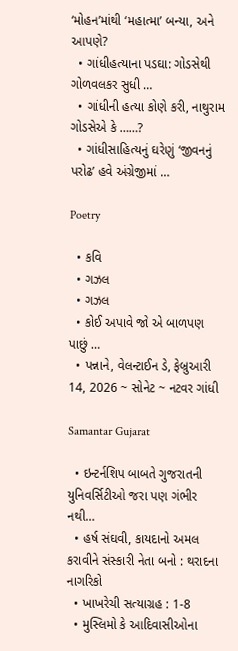‘મોહન’માંથી ‘મહાત્મા’ બન્યા, અને આપણે?
  • ગાંધીહત્યાના પડઘા: ગોડસેથી ગોળવલકર સુધી …
  • ગાંધીની હત્યા કોણે કરી, નાથુરામ ગોડસેએ કે ……?
  • ગાંધીસાહિત્યનું ઘરેણું ‘જીવનનું પરોઢ’ હવે અંગ્રેજીમાં …

Poetry

  • કવિ
  • ગઝલ
  • ગઝલ
  • કોઈ અપાવે જો એ બાળપણ પાછું …
  • પન્નાને, વેલન્ટાઈન ડે, ફેબ્રુઆરી 14, 2026 ~ સોનેટ ~ નટવર ગાંધી

Samantar Gujarat

  • ઇન્ટર્નશિપ બાબતે ગુજરાતની યુનિવર્સિટીઓ જરા પણ ગંભીર નથી…
  • હર્ષ સંઘવી, કાયદાનો અમલ કરાવીને સંસ્કારી નેતા બનો : થરાદના નાગરિકો
  • ખાખરેચી સત્યાગ્રહ : 1-8
  • મુસ્લિમો કે આદિવાસીઓના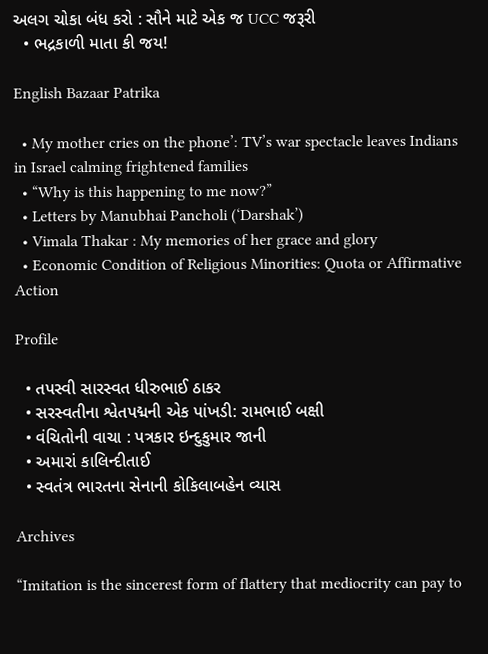અલગ ચોકા બંધ કરો : સૌને માટે એક જ UCC જરૂરી
  • ભદ્રકાળી માતા કી જય!

English Bazaar Patrika

  • My mother cries on the phone’: TV’s war spectacle leaves Indians in Israel calming frightened families
  • “Why is this happening to me now?”
  • Letters by Manubhai Pancholi (‘Darshak’)
  • Vimala Thakar : My memories of her grace and glory
  • Economic Condition of Religious Minorities: Quota or Affirmative Action

Profile

  • તપસ્વી સારસ્વત ધીરુભાઈ ઠાકર
  • સરસ્વતીના શ્વેતપદ્મની એક પાંખડી: રામભાઈ બક્ષી
  • વંચિતોની વાચા : પત્રકાર ઇન્દુકુમાર જાની
  • અમારાં કાલિન્દીતાઈ
  • સ્વતંત્ર ભારતના સેનાની કોકિલાબહેન વ્યાસ

Archives

“Imitation is the sincerest form of flattery that mediocrity can pay to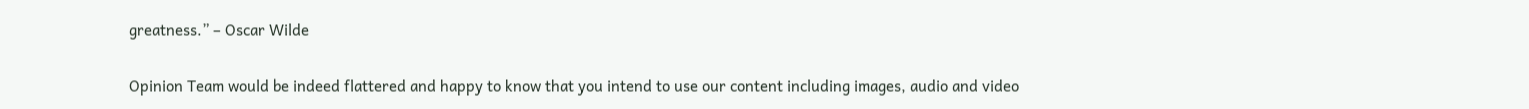greatness.” – Oscar Wilde

Opinion Team would be indeed flattered and happy to know that you intend to use our content including images, audio and video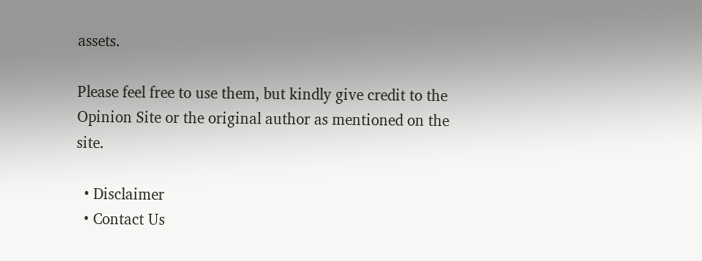assets.

Please feel free to use them, but kindly give credit to the Opinion Site or the original author as mentioned on the site.

  • Disclaimer
  • Contact Us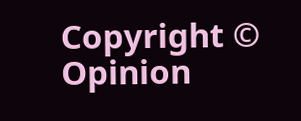Copyright © Opinion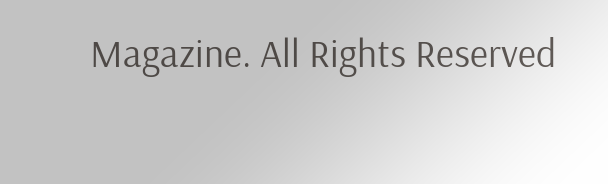Magazine. All Rights Reserved